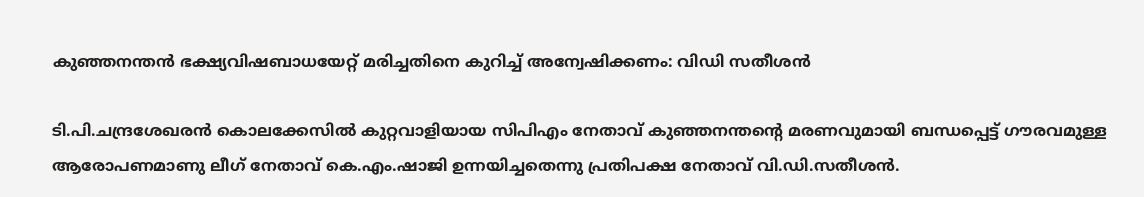കുഞ്ഞനന്തൻ ഭക്ഷ്യവിഷബാധയേറ്റ് മരിച്ചതിനെ കുറിച്ച് അന്വേഷിക്കണം: വിഡി സതീശൻ

ടി.പി.ചന്ദ്രശേഖരൻ കൊലക്കേസിൽ കുറ്റവാളിയായ സിപിഎം നേതാവ് കുഞ്ഞനന്തന്റെ മരണവുമായി ബന്ധപ്പെട്ട് ഗൗരവമുള്ള ആരോപണമാണു ലീഗ് നേതാവ് കെ.എം.ഷാജി ഉന്നയിച്ചതെന്നു പ്രതിപക്ഷ നേതാവ് വി.ഡി.സതീശൻ.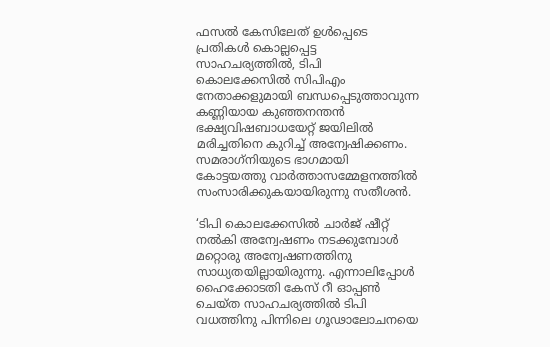ഫസൽ കേസിലേത് ഉൾപ്പെടെ പ്രതികൾ കൊല്ലപ്പെട്ട സാഹചര്യത്തിൽ, ടിപി കൊലക്കേസിൽ സിപിഎം നേതാക്കളുമായി ബന്ധപ്പെടുത്താവുന്ന കണ്ണിയായ കുഞ്ഞനന്തൻ ഭക്ഷ്യവിഷബാധയേറ്റ് ജയിലിൽ മരിച്ചതിനെ കുറിച്ച് അന്വേഷിക്കണം. സമരാഗ്‌നിയുടെ ഭാഗമായി കോട്ടയത്തു വാർത്താസമ്മേളനത്തിൽ സംസാരിക്കുകയായിരുന്നു സതീശൻ.

‘ടിപി കൊലക്കേസിൽ ചാർജ് ഷീറ്റ് നൽകി അന്വേഷണം നടക്കുമ്പോൾ മറ്റൊരു അന്വേഷണത്തിനു സാധ്യതയില്ലായിരുന്നു. എന്നാലിപ്പോൾ ഹൈക്കോടതി കേസ് റീ ഓപ്പൺ ചെയ്ത സാഹചര്യത്തിൽ ടിപി വധത്തിനു പിന്നിലെ ഗൂഢാലോചനയെ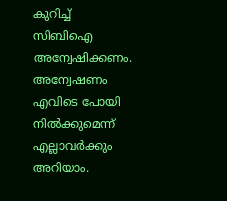കുറിച്ച് സിബിഐ അന്വേഷിക്കണം. അന്വേഷണം എവിടെ പോയി നിൽക്കുമെന്ന് എല്ലാവർക്കും അറിയാം.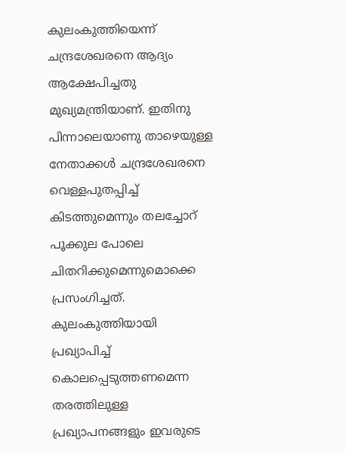കുലംകുത്തിയെന്ന് ചന്ദ്രശേഖരനെ ആദ്യം ആക്ഷേപിച്ചതു മുഖ്യമന്ത്രിയാണ്. ഇതിനു പിന്നാലെയാണു താഴെയുള്ള നേതാക്കൾ ചന്ദ്രശേഖരനെ വെള്ളപുതപ്പിച്ച് കിടത്തുമെന്നും തലച്ചോറ് പൂക്കുല പോലെ ചിതറിക്കുമെന്നുമൊക്കെ പ്രസംഗിച്ചത്. കുലംകുത്തിയായി പ്രഖ്യാപിച്ച് കൊലപ്പെടുത്തണമെന്ന തരത്തിലുള്ള പ്രഖ്യാപനങ്ങളും ഇവരുടെ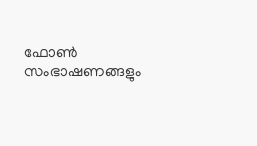ഫോൺ സംഭാഷണങ്ങളും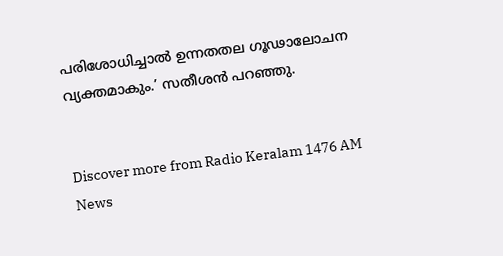പരിശോധിച്ചാൽ ഉന്നതതല ഗൂഢാലോചന വ്യക്തമാകും.’ സതീശൻ പറഞ്ഞു.


Discover more from Radio Keralam 1476 AM News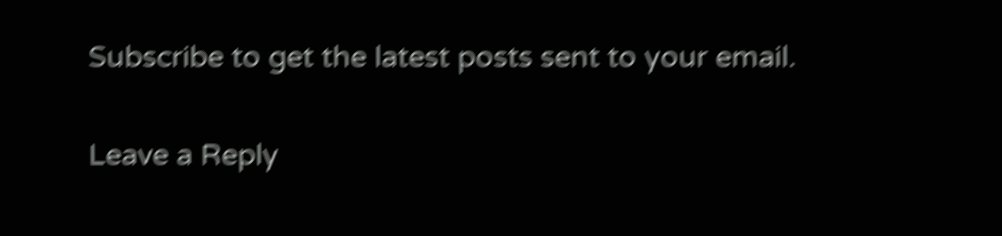Subscribe to get the latest posts sent to your email.

Leave a Reply